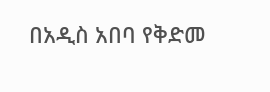በአዲስ አበባ የቅድመ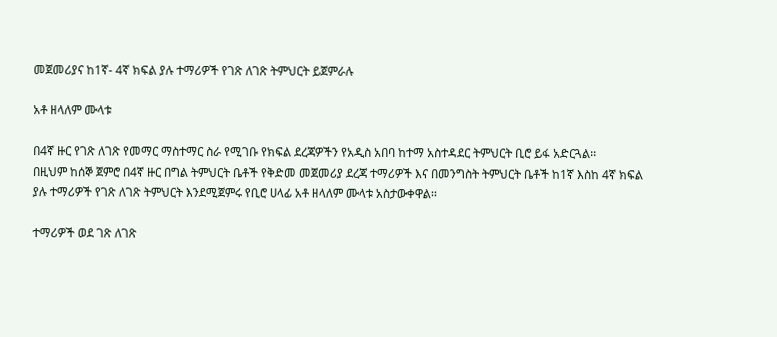መጀመሪያና ከ1ኛ- 4ኛ ክፍል ያሉ ተማሪዎች የገጽ ለገጽ ትምህርት ይጀምራሉ

አቶ ዘላለም ሙላቱ

በ4ኛ ዙር የገጽ ለገጽ የመማር ማስተማር ስራ የሚገቡ የክፍል ደረጃዎችን የአዲስ አበባ ከተማ አስተዳደር ትምህርት ቢሮ ይፋ አድርጓል፡፡
በዚህም ከሰኞ ጀምሮ በ4ኛ ዙር በግል ትምህርት ቤቶች የቅድመ መጀመሪያ ደረጃ ተማሪዎች እና በመንግስት ትምህርት ቤቶች ከ1ኛ እስከ 4ኛ ክፍል ያሉ ተማሪዎች የገጽ ለገጽ ትምህርት እንደሚጀምሩ የቢሮ ሀላፊ አቶ ዘላለም ሙላቱ አስታውቀዋል፡፡

ተማሪዎች ወደ ገጽ ለገጽ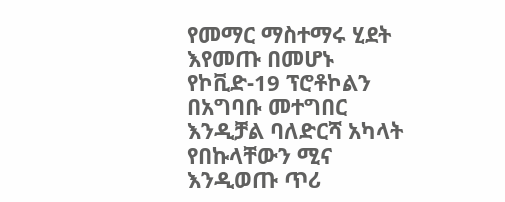የመማር ማስተማሩ ሂደት እየመጡ በመሆኑ የኮቪድ-19 ፕሮቶኮልን በአግባቡ መተግበር እንዲቻል ባለድርሻ አካላት የበኩላቸውን ሚና እንዲወጡ ጥሪ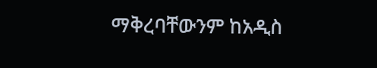ማቅረባቸውንም ከአዲስ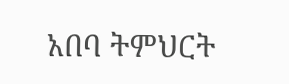አበባ ትምህርት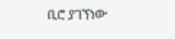ቢሮ ያገኘነው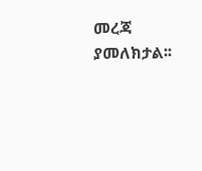መረጃ ያመለክታል፡፡